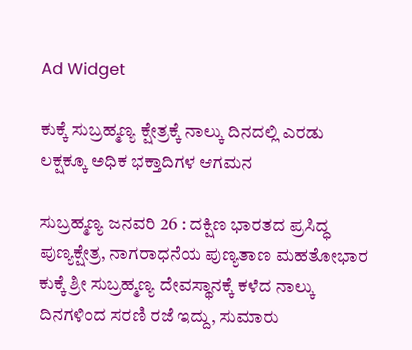Ad Widget

ಕುಕ್ಕೆ ಸುಬ್ರಹ್ಮಣ್ಯ ಕ್ಷೇತ್ರಕ್ಕೆ ನಾಲ್ಕು ದಿನದಲ್ಲಿ ಎರಡು ಲಕ್ಷಕ್ಕೂ ಅಧಿಕ ಭಕ್ತಾದಿಗಳ ಆಗಮನ

ಸುಬ್ರಹ್ಮಣ್ಯ ಜನವರಿ 26 : ದಕ್ಷಿಣ ಭಾರತದ ಪ್ರಸಿದ್ಧ ಪುಣ್ಯಕ್ಷೇತ್ರ, ನಾಗರಾಧನೆಯ ಪುಣ್ಯತಾಣ ಮಹತೋಭಾರ ಕುಕ್ಕೆ ಶ್ರೀ ಸುಬ್ರಹ್ಮಣ್ಯ ದೇವಸ್ಥಾನಕ್ಕೆ ಕಳೆದ ನಾಲ್ಕು ದಿನಗಳಿಂದ ಸರಣಿ ರಜೆ ಇದ್ದು, ಸುಮಾರು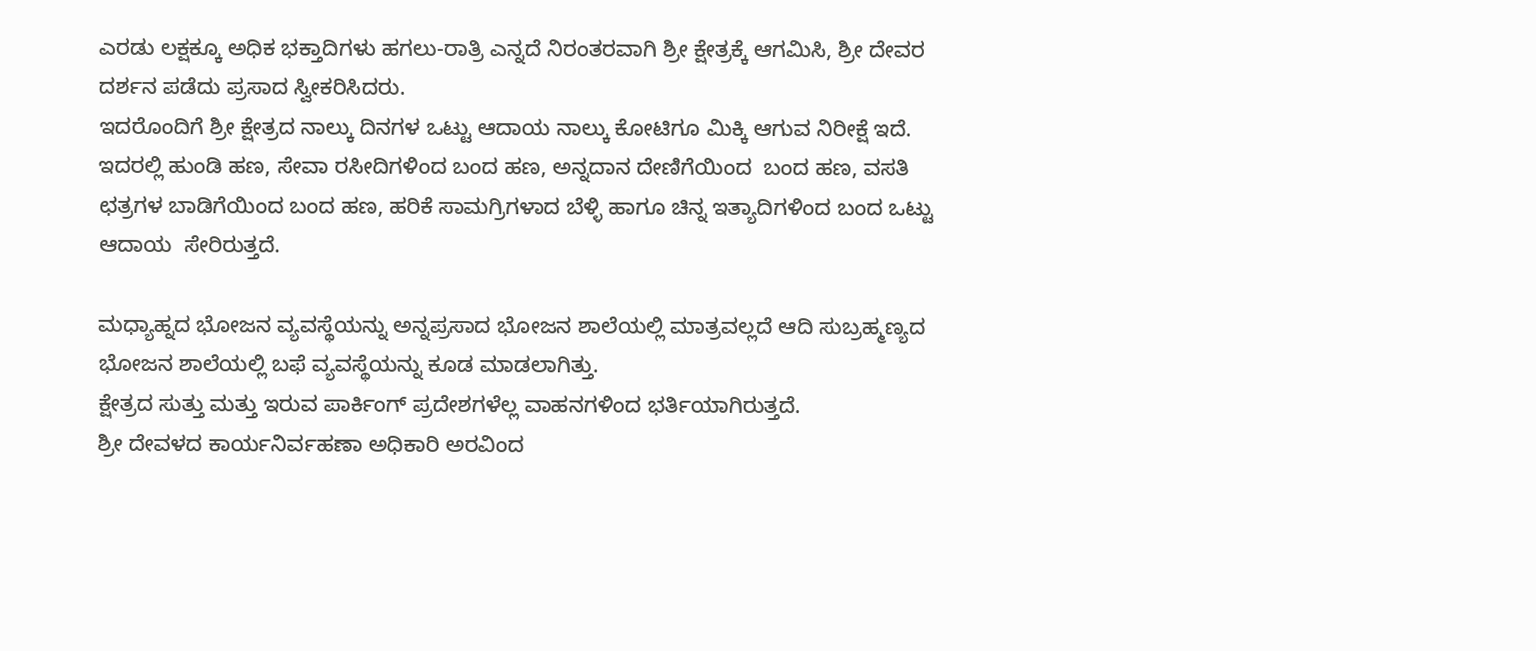ಎರಡು ಲಕ್ಷಕ್ಕೂ ಅಧಿಕ ಭಕ್ತಾದಿಗಳು ಹಗಲು-ರಾತ್ರಿ ಎನ್ನದೆ ನಿರಂತರವಾಗಿ ಶ್ರೀ ಕ್ಷೇತ್ರಕ್ಕೆ ಆಗಮಿಸಿ, ಶ್ರೀ ದೇವರ ದರ್ಶನ ಪಡೆದು ಪ್ರಸಾದ ಸ್ವೀಕರಿಸಿದರು.
ಇದರೊಂದಿಗೆ ಶ್ರೀ ಕ್ಷೇತ್ರದ ನಾಲ್ಕು ದಿನಗಳ ಒಟ್ಟು ಆದಾಯ ನಾಲ್ಕು ಕೋಟಿಗೂ ಮಿಕ್ಕಿ ಆಗುವ ನಿರೀಕ್ಷೆ ಇದೆ. ಇದರಲ್ಲಿ ಹುಂಡಿ ಹಣ, ಸೇವಾ ರಸೀದಿಗಳಿಂದ ಬಂದ ಹಣ, ಅನ್ನದಾನ ದೇಣಿಗೆಯಿಂದ  ಬಂದ ಹಣ, ವಸತಿ ಛತ್ರಗಳ ಬಾಡಿಗೆಯಿಂದ ಬಂದ ಹಣ, ಹರಿಕೆ ಸಾಮಗ್ರಿಗಳಾದ ಬೆಳ್ಳಿ ಹಾಗೂ ಚಿನ್ನ ಇತ್ಯಾದಿಗಳಿಂದ ಬಂದ ಒಟ್ಟು ಆದಾಯ  ಸೇರಿರುತ್ತದೆ.

ಮಧ್ಯಾಹ್ನದ ಭೋಜನ ವ್ಯವಸ್ಥೆಯನ್ನು ಅನ್ನಪ್ರಸಾದ ಭೋಜನ ಶಾಲೆಯಲ್ಲಿ ಮಾತ್ರವಲ್ಲದೆ ಆದಿ ಸುಬ್ರಹ್ಮಣ್ಯದ ಭೋಜನ ಶಾಲೆಯಲ್ಲಿ ಬಫೆ ವ್ಯವಸ್ಥೆಯನ್ನು ಕೂಡ ಮಾಡಲಾಗಿತ್ತು.
ಕ್ಷೇತ್ರದ ಸುತ್ತು ಮತ್ತು ಇರುವ ಪಾರ್ಕಿಂಗ್ ಪ್ರದೇಶಗಳೆಲ್ಲ ವಾಹನಗಳಿಂದ ಭರ್ತಿಯಾಗಿರುತ್ತದೆ.
ಶ್ರೀ ದೇವಳದ ಕಾರ್ಯನಿರ್ವಹಣಾ ಅಧಿಕಾರಿ ಅರವಿಂದ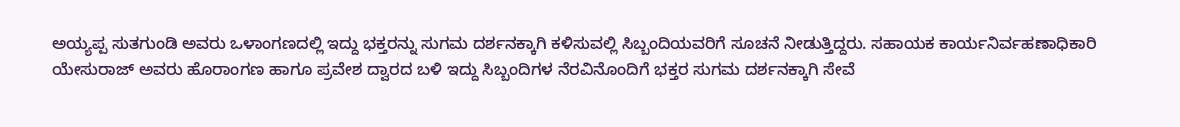ಅಯ್ಯಪ್ಪ ಸುತಗುಂಡಿ ಅವರು ಒಳಾಂಗಣದಲ್ಲಿ ಇದ್ದು ಭಕ್ತರನ್ನು ಸುಗಮ ದರ್ಶನಕ್ಕಾಗಿ ಕಳಿಸುವಲ್ಲಿ ಸಿಬ್ಬಂದಿಯವರಿಗೆ ಸೂಚನೆ ನೀಡುತ್ತಿದ್ದರು. ಸಹಾಯಕ ಕಾರ್ಯನಿರ್ವಹಣಾಧಿಕಾರಿ ಯೇಸುರಾಜ್ ಅವರು ಹೊರಾಂಗಣ ಹಾಗೂ ಪ್ರವೇಶ ದ್ವಾರದ ಬಳಿ ಇದ್ದು ಸಿಬ್ಬಂದಿಗಳ ನೆರವಿನೊಂದಿಗೆ ಭಕ್ತರ ಸುಗಮ ದರ್ಶನಕ್ಕಾಗಿ ಸೇವೆ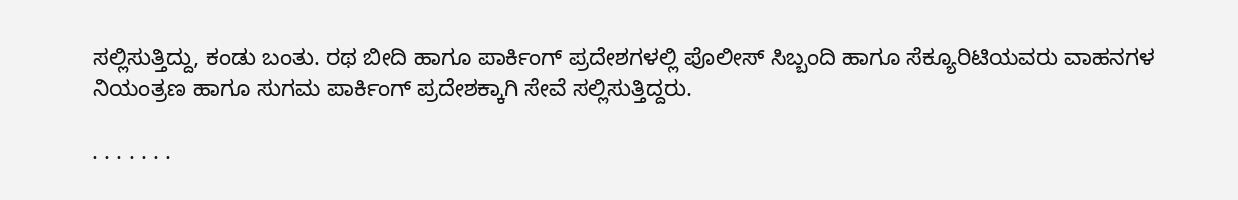ಸಲ್ಲಿಸುತ್ತಿದ್ದು, ಕಂಡು ಬಂತು. ರಥ ಬೀದಿ ಹಾಗೂ ಪಾರ್ಕಿಂಗ್ ಪ್ರದೇಶಗಳಲ್ಲಿ ಪೊಲೀಸ್ ಸಿಬ್ಬಂದಿ ಹಾಗೂ ಸೆಕ್ಯೂರಿಟಿಯವರು ವಾಹನಗಳ ನಿಯಂತ್ರಣ ಹಾಗೂ ಸುಗಮ ಪಾರ್ಕಿಂಗ್ ಪ್ರದೇಶಕ್ಕಾಗಿ ಸೇವೆ ಸಲ್ಲಿಸುತ್ತಿದ್ದರು.

. . . . . . .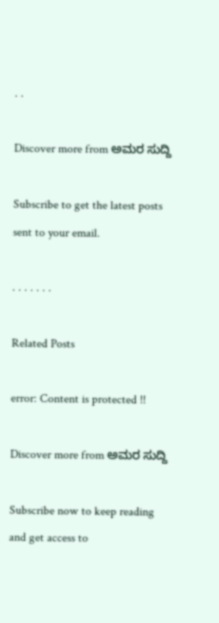. .

Discover more from ಅಮರ ಸುದ್ದಿ

Subscribe to get the latest posts sent to your email.

. . . . . . .

Related Posts

error: Content is protected !!

Discover more from ಅಮರ ಸುದ್ದಿ

Subscribe now to keep reading and get access to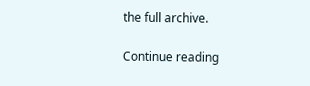the full archive.

Continue reading